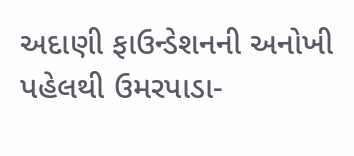અદાણી ફાઉન્ડેશનની અનોખી પહેલથી ઉમરપાડા-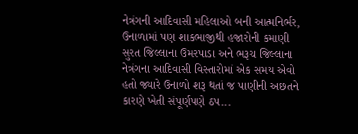નેત્રંગની આદિવાસી મહિલાઓ બની આત્મનિર્ભર, ઉનાળામાં પણ શાકભાજીથી હજારોની કમાણી
સુરત જિલ્લાના ઉમરપાડા અને ભરૂચ જિલ્લાના નેત્રંગના આદિવાસી વિસ્તારોમાં એક સમય એવો હતો જ્યારે ઉનાળો શરૂ થતાં જ પાણીની અછતને કારણે ખેતી સંપૂર્ણપણે ઠપ...